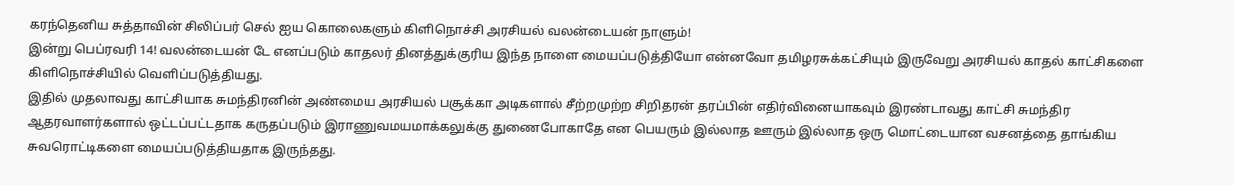கரந்தெனிய சுத்தாவின் சிலிப்பர் செல் ஐய கொலைகளும் கிளிநொச்சி அரசியல் வலன்டையன் நாளும்!
இன்று பெப்ரவரி 14! வலன்டையன் டே எனப்படும் காதலர் தினத்துக்குரிய இந்த நாளை மையப்படுத்தியோ என்னவோ தமிழரசுக்கட்சியும் இருவேறு அரசியல் காதல் காட்சிகளை கிளிநொச்சியில் வெளிப்படுத்தியது.
இதில் முதலாவது காட்சியாக சுமந்திரனின் அண்மைய அரசியல் பசூக்கா அடிகளால் சீற்றமுற்ற சிறிதரன் தரப்பின் எதிர்வினையாகவும் இரண்டாவது காட்சி சுமந்திர ஆதரவாளர்களால் ஒட்டப்பட்டதாக கருதப்படும் இராணுவமயமாக்கலுக்கு துணைபோகாதே என பெயரும் இல்லாத ஊரும் இல்லாத ஒரு மொட்டையான வசனத்தை தாங்கிய சுவரொட்டிகளை மையப்படுத்தியதாக இருந்தது.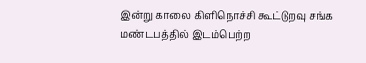இன்று காலை கிளிநொச்சி கூட்டுறவு சங்க மண்டபத்தில் இடம்பெற்ற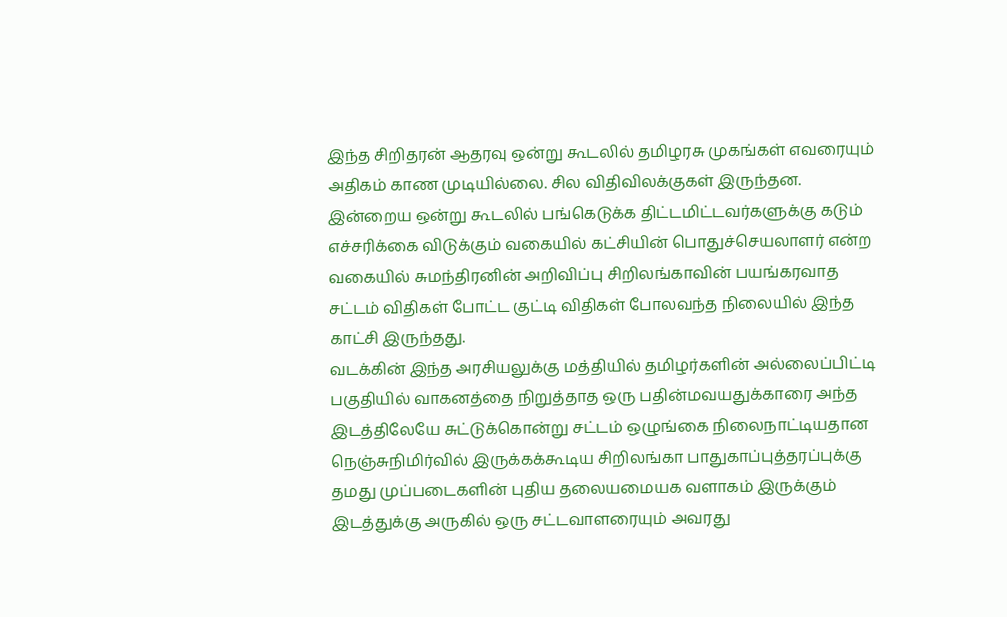இந்த சிறிதரன் ஆதரவு ஒன்று கூடலில் தமிழரசு முகங்கள் எவரையும் அதிகம் காண முடியில்லை. சில விதிவிலக்குகள் இருந்தன.
இன்றைய ஒன்று கூடலில் பங்கெடுக்க திட்டமிட்டவர்களுக்கு கடும் எச்சரிக்கை விடுக்கும் வகையில் கட்சியின் பொதுச்செயலாளர் என்ற வகையில் சுமந்திரனின் அறிவிப்பு சிறிலங்காவின் பயங்கரவாத சட்டம் விதிகள் போட்ட குட்டி விதிகள் போலவந்த நிலையில் இந்த காட்சி இருந்தது.
வடக்கின் இந்த அரசியலுக்கு மத்தியில் தமிழர்களின் அல்லைப்பிட்டி பகுதியில் வாகனத்தை நிறுத்தாத ஒரு பதின்மவயதுக்காரை அந்த இடத்திலேயே சுட்டுக்கொன்று சட்டம் ஒழுங்கை நிலைநாட்டியதான நெஞ்சுநிமிர்வில் இருக்கக்கூடிய சிறிலங்கா பாதுகாப்புத்தரப்புக்கு தமது முப்படைகளின் புதிய தலையமையக வளாகம் இருக்கும் இடத்துக்கு அருகில் ஒரு சட்டவாளரையும் அவரது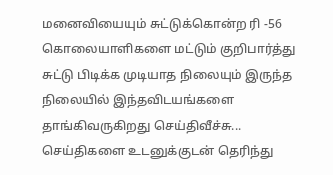மனைவியையும் சுட்டுக்கொன்ற ரி -56 கொலையாளிகளை மட்டும் குறிபார்த்து சுட்டு பிடிக்க முடியாத நிலையும் இருந்த நிலையில் இந்தவிடயங்களை தாங்கிவருகிறது செய்திவீச்சு...
செய்திகளை உடனுக்குடன் தெரிந்து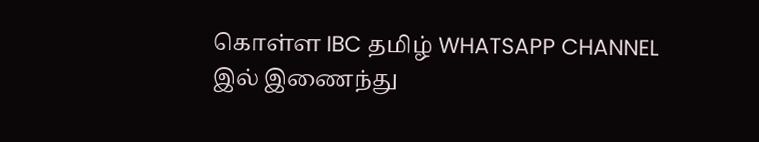கொள்ள IBC தமிழ் WHATSAPP CHANNEL இல் இணைந்து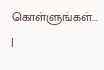கொள்ளுங்கள்... |